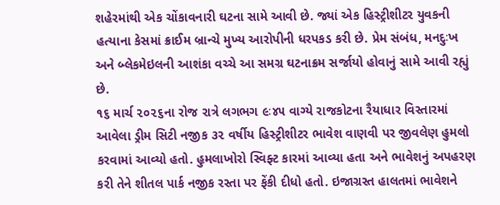શહેરમાંથી એક ચોંકાવનારી ઘટના સામે આવી છે. જ્યાં એક હિસ્ટ્રીશીટર યુવકની હત્યાના કેસમાં ક્રાઈમ બ્રાન્ચે મુખ્ય આરોપીની ધરપકડ કરી છે. પ્રેમ સંબંધ, મનદુઃખ અને બ્લેકમેઇલની આશંકા વચ્ચે આ સમગ્ર ઘટનાક્રમ સર્જાયો હોવાનું સામે આવી રહ્યું છે.
૧૬ માર્ચ ૨૦૨૬ના રોજ રાત્રે લગભગ ૯ઃ૪૫ વાગ્યે રાજકોટના રૈયાધાર વિસ્તારમાં આવેલા ડ્રીમ સિટી નજીક ૩૨ વર્ષીય હિસ્ટ્રીશીટર ભાવેશ વાણવી પર જીવલેણ હુમલો કરવામાં આવ્યો હતો. હુમલાખોરો સ્વિફ્ટ કારમાં આવ્યા હતા અને ભાવેશનું અપહરણ કરી તેને શીતલ પાર્ક નજીક રસ્તા પર ફેંકી દીધો હતો. ઇજાગ્રસ્ત હાલતમાં ભાવેશને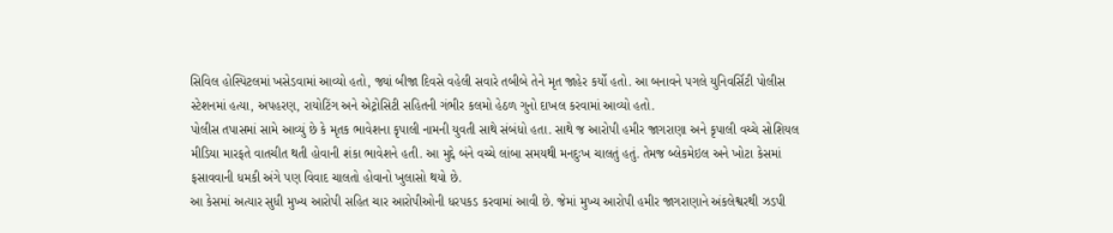સિવિલ હોસ્પિટલમાં ખસેડવામાં આવ્યો હતો, જ્યાં બીજા દિવસે વહેલી સવારે તબીબે તેને મૃત જાહેર કર્યો હતો. આ બનાવને પગલે યુનિવર્સિટી પોલીસ સ્ટેશનમાં હત્યા, અપહરણ, રાયોટિંગ અને એટ્રોસિટી સહિતની ગંભીર કલમો હેઠળ ગુનો દાખલ કરવામાં આવ્યો હતો.
પોલીસ તપાસમાં સામે આવ્યું છે કે મૃતક ભાવેશના કૃપાલી નામની યુવતી સાથે સંબંધો હતા. સાથે જ આરોપી હમીર જાગરાણા અને કૃપાલી વચ્ચે સોશિયલ મીડિયા મારફતે વાતચીત થતી હોવાની શંકા ભાવેશને હતી. આ મુદ્દે બંને વચ્ચે લાંબા સમયથી મનદુઃખ ચાલતું હતું. તેમજ બ્લેકમેઇલ અને ખોટા કેસમાં ફસાવવાની ધમકી અંગે પણ વિવાદ ચાલતો હોવાનો ખુલાસો થયો છે.
આ કેસમાં અત્યાર સુધી મુખ્ય આરોપી સહિત ચાર આરોપીઓની ધરપકડ કરવામાં આવી છે. જેમાં મુખ્ય આરોપી હમીર જાગરાણાને અંકલેશ્વરથી ઝડપી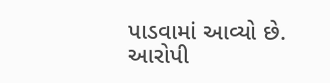પાડવામાં આવ્યો છે. આરોપી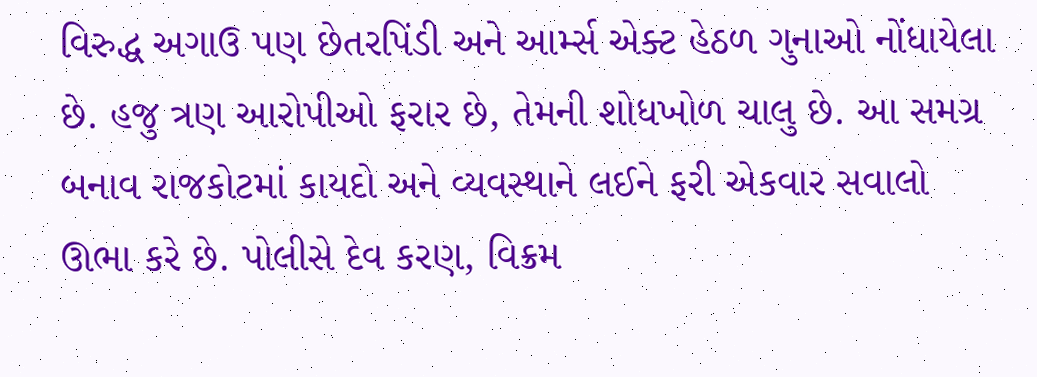વિરુદ્ધ અગાઉ પણ છેતરપિંડી અને આર્મ્સ એક્ટ હેઠળ ગુનાઓ નોંધાયેલા છે. હજુ ત્રણ આરોપીઓ ફરાર છે, તેમની શોધખોળ ચાલુ છે. આ સમગ્ર બનાવ રાજકોટમાં કાયદો અને વ્યવસ્થાને લઈને ફરી એકવાર સવાલો ઊભા કરે છે. પોલીસે દેવ કરણ, વિક્રમ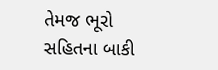તેમજ ભૂરો સહિતના બાકી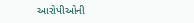આરોપીઓની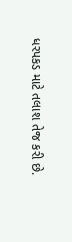ધરપકડ માટે તલાશ તેજ કરી છે.